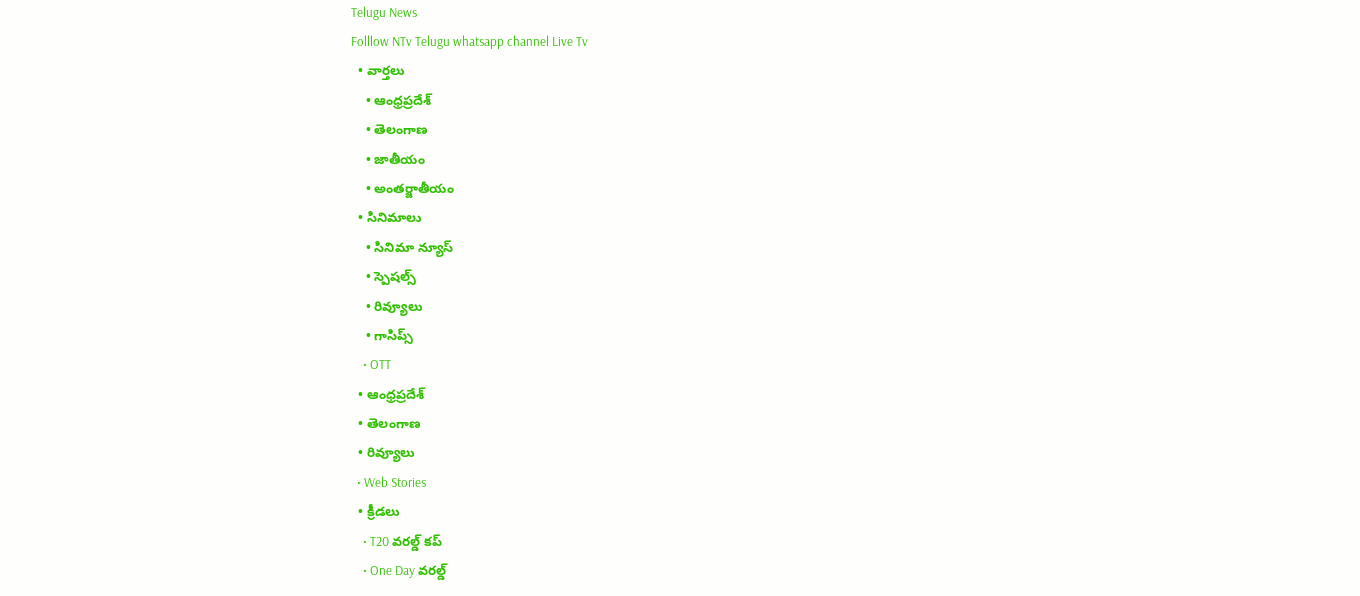Telugu News
Folllow NTv Telugu whatsapp channel Live Tv
  • వార్తలు
    • ఆంధ్రప్రదేశ్
    • తెలంగాణ
    • జాతీయం
    • అంతర్జాతీయం
  • సినిమాలు
    • సినిమా న్యూస్
    • స్పెషల్స్
    • రివ్యూలు
    • గాసిప్స్
    • OTT
  • ఆంధ్రప్రదేశ్
  • తెలంగాణ
  • రివ్యూలు
  • Web Stories
  • క్రీడలు
    • T20 వరల్డ్ కప్
    • One Day వరల్డ్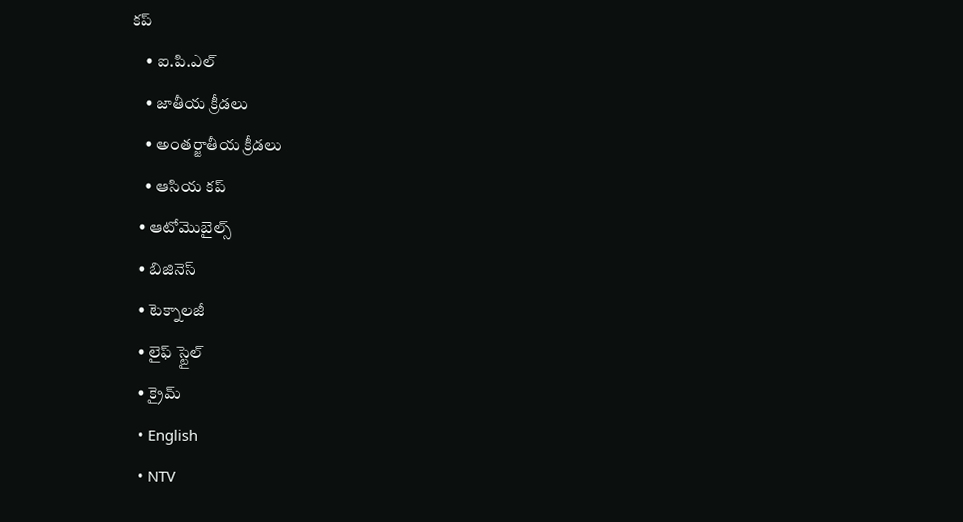కప్
    • ఐ.పి.ఎల్
    • జాతీయ క్రీడలు
    • అంతర్జాతీయ క్రీడలు
    • ఆసియ కప్
  • ఆటోమొబైల్స్
  • బిజినెస్‌
  • టెక్నాలజీ
  • లైఫ్ స్టైల్
  • క్రైమ్
  • English
  • NTV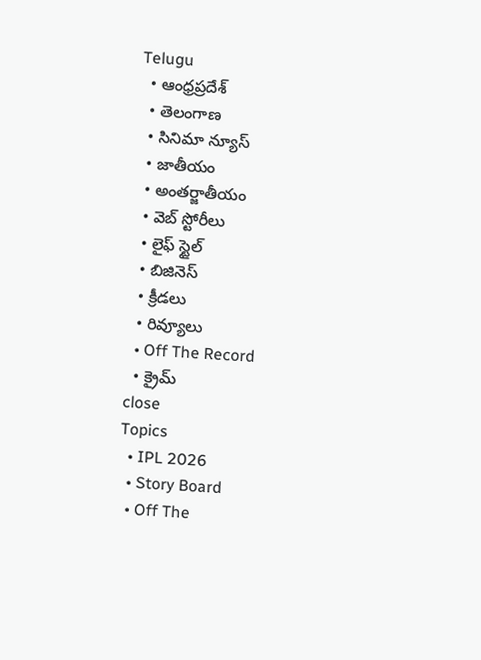Telugu
  • ఆంధ్రప్రదేశ్
  • తెలంగాణ
  • సినిమా న్యూస్
  • జాతీయం
  • అంతర్జాతీయం
  • వెబ్ స్టోరీలు
  • లైఫ్ స్టైల్
  • బిజినెస్‌
  • క్రీడలు
  • రివ్యూలు
  • Off The Record
  • క్రైమ్
close
Topics
  • IPL 2026
  • Story Board
  • Off The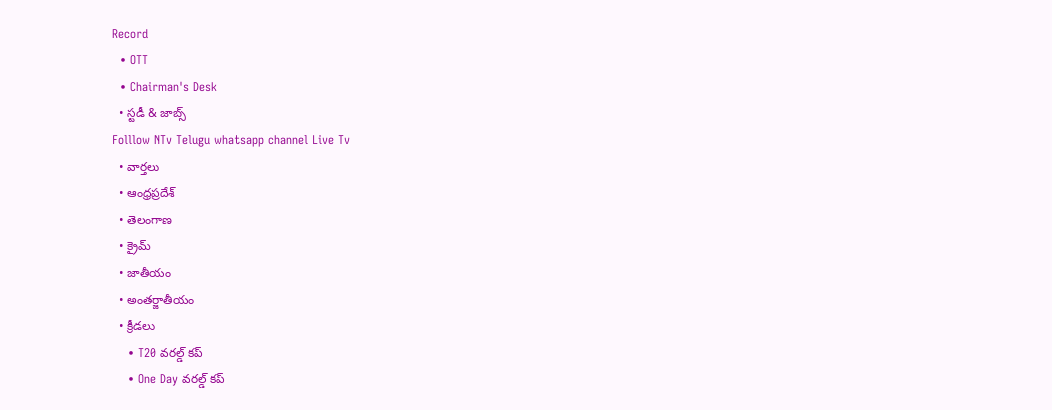Record
  • OTT
  • Chairman's Desk
  • స్టడీ & జాబ్స్
Folllow NTv Telugu whatsapp channel Live Tv
  • వార్తలు
  • ఆంధ్రప్రదేశ్
  • తెలంగాణ
  • క్రైమ్
  • జాతీయం
  • అంతర్జాతీయం
  • క్రీడలు
    • T20 వరల్డ్ కప్
    • One Day వరల్డ్ కప్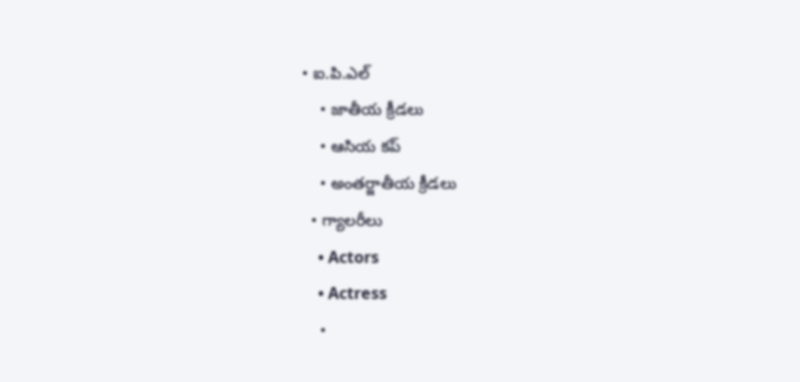• ఐ.పి.ఎల్
    • జాతీయ క్రీడలు
    • ఆసియ కప్
    • అంతర్జాతీయ క్రీడలు
  • గ్యాలరీలు
    • Actors
    • Actress
    •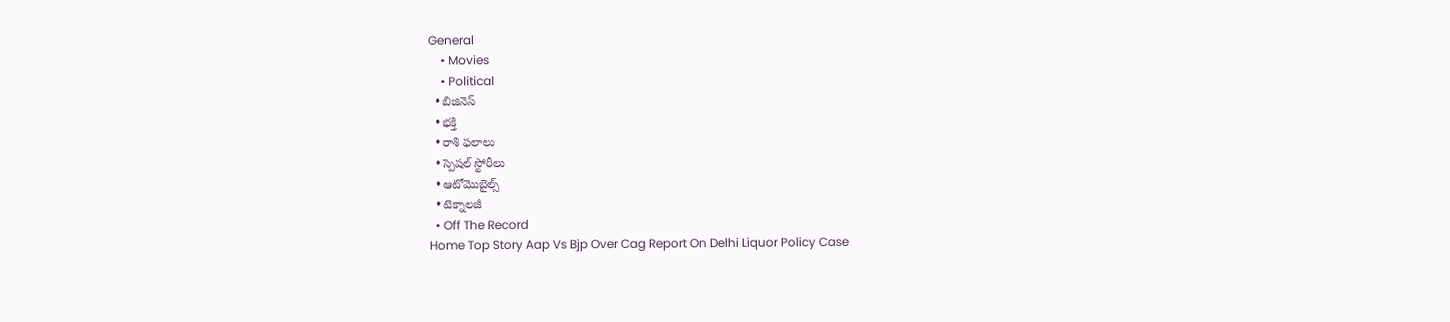General
    • Movies
    • Political
  • బిజినెస్‌
  • భక్తి
  • రాశి ఫలాలు
  • స్పెషల్‌ స్టోరీలు
  • ఆటోమొబైల్స్
  • టెక్నాలజీ
  • Off The Record
Home Top Story Aap Vs Bjp Over Cag Report On Delhi Liquor Policy Case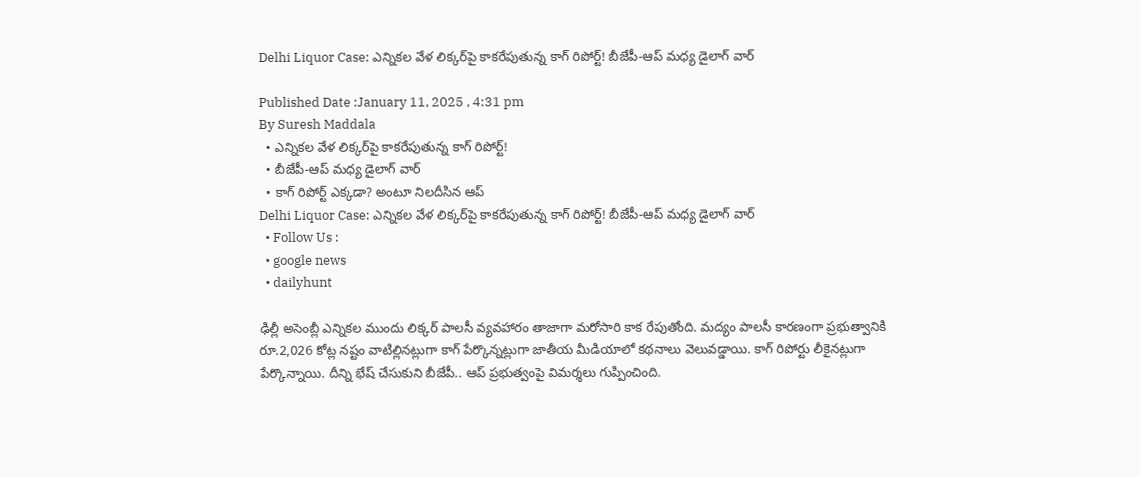Delhi Liquor Case: ఎన్నికల వేళ లిక్కర్‌‌పై కాకరేపుతున్న కాగ్ రిపోర్ట్! బీజేపీ-ఆప్ మధ్య డైలాగ్ వార్

Published Date :January 11, 2025 , 4:31 pm
By Suresh Maddala
  • ఎన్నికల వేళ లిక్కర్‌‌పై కాకరేపుతున్న కాగ్ రిపోర్ట్!
  • బీజేపీ-ఆప్ మధ్య డైలాగ్ వార్
  • కాగ్ రిపోర్ట్ ఎక్కడా? అంటూ నిలదీసిన ఆప్
Delhi Liquor Case: ఎన్నికల వేళ లిక్కర్‌‌పై కాకరేపుతున్న కాగ్ రిపోర్ట్! బీజేపీ-ఆప్ మధ్య డైలాగ్ వార్
  • Follow Us :
  • google news
  • dailyhunt

ఢిల్లీ అసెంబ్లీ ఎన్నికల ముందు లిక్కర్ పాలసీ వ్యవహారం తాజాగా మరోసారి కాక రేపుతోంది. మద్యం పాలసీ కారణంగా ప్రభుత్వానికి రూ.2,026 కోట్ల నష్టం వాటిల్లినట్లుగా కాగ్ పేర్కొన్నట్లుగా జాతీయ మీడియాలో కథనాలు వెలువడ్డాయి. కాగ్ రిపోర్టు లీకైనట్లుగా పేర్కొన్నాయి. దీన్ని భేష్ చేసుకుని బీజేపీ.. ఆప్ ప్రభుత్వంపై విమర్శలు గుప్పించింది.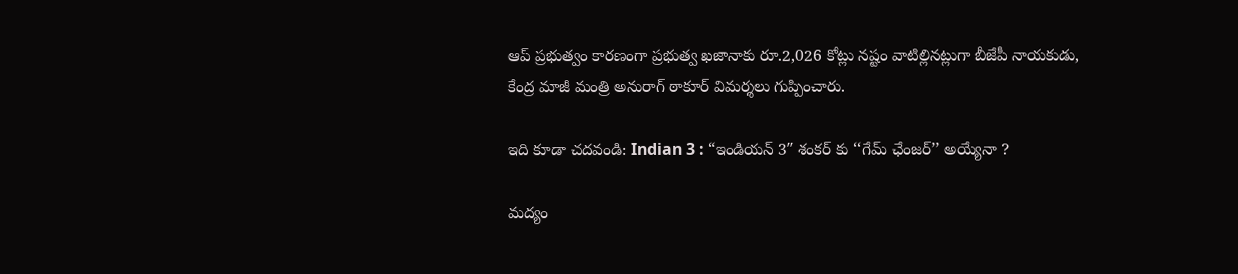ఆప్ ప్రభుత్వం కారణంగా ప్రభుత్వ ఖజానాకు రూ.2,026 కోట్లు నష్టం వాటిల్లినట్లుగా బీజేపీ నాయకుడు, కేంద్ర మాజీ మంత్రి అనురాగ్ ఠాకూర్ విమర్శలు గుప్పించారు.

ఇది కూడా చదవండి: Indian 3 : “ఇండియన్ 3″ శంకర్ కు ‘‘గేమ్ ఛేంజర్’’ అయ్యేనా ?

మద్యం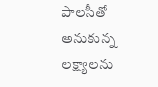పాలసీతో అనుకున్న లక్ష్యాలను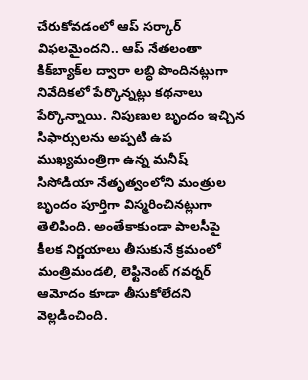చేరుకోవడంలో ఆప్ సర్కార్ విఫలమైందని.. ఆప్ నేతలంతా కిక్‌బ్యాక్‌ల ద్వారా లబ్ధి పొందినట్లుగా నివేదికలో పేర్కొన్నట్లు కథనాలు పేర్కొన్నాయి. నిపుణుల బృందం ఇచ్చిన సిఫార్సులను అప్పటి ఉప ముఖ్యమంత్రిగా ఉన్న మనీష్ సిసోడియా నేతృత్వంలోని మంత్రుల బృందం పూర్తిగా విస్మరించినట్లుగా తెలిపింది. అంతేకాకుండా పాలసీపై కీలక నిర్ణయాలు తీసుకునే క్రమంలో మంత్రిమండలి, లెఫ్టినెంట్ గవర్నర్‌ ఆమోదం కూడా తీసుకోలేదని వెల్లడించింది.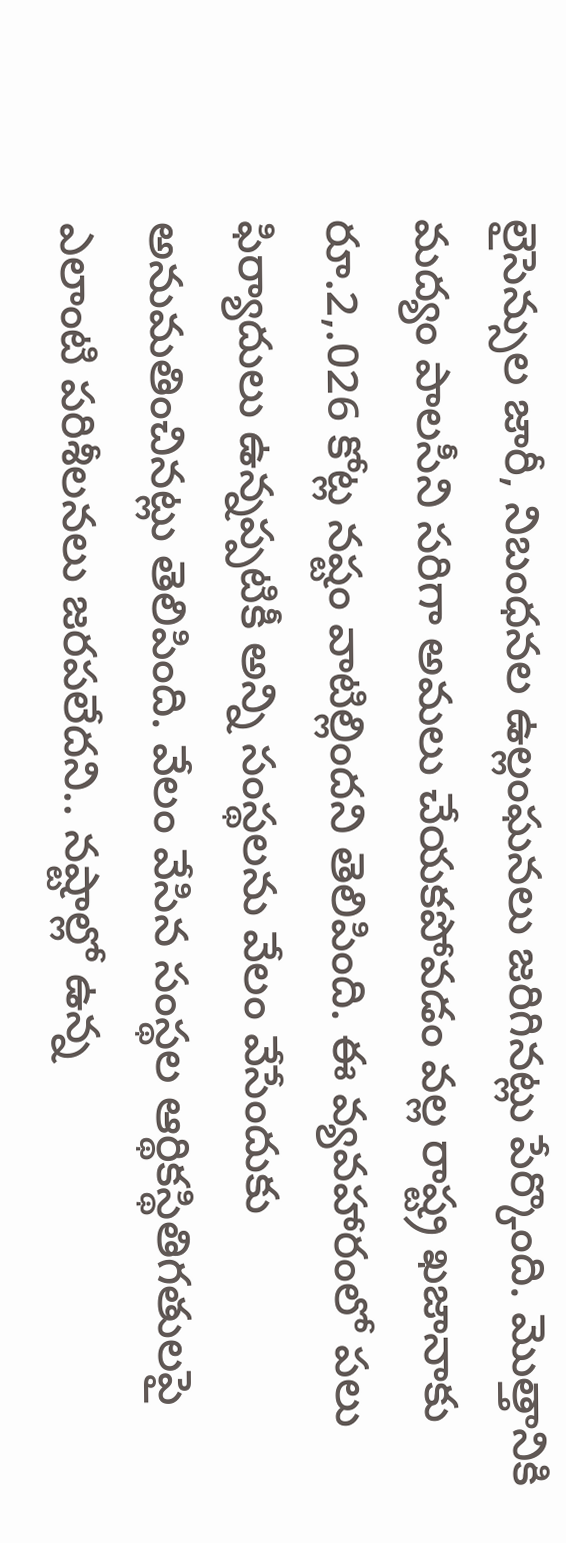లైసెన్సుల జారీ, నిబంధనల ఉల్లంఘనలు జరిగినట్లు పేర్కొంది. మొత్తానికి మద్యం పాలసీని సరిగా అమలు చేయకపోవడం వల్ల రాష్ట్ర ఖజానాకు రూ.2,.026 కోట్ల నష్టం వాటిల్లిందని తెలిపింది. ఈ వ్యవహారంలో పలు ఫిర్యాదులు ఉన్నప్పటికీ అన్ని సంస్థలను వేలం వేసేందుకు అనుమతించినట్లు తెలిపింది. వేలం వేసిన సంస్థల ఆర్థికస్థితిగతులపై ఎలాంటి పరిశీలనలు జరపలేదని.. నష్టాల్లో ఉన్న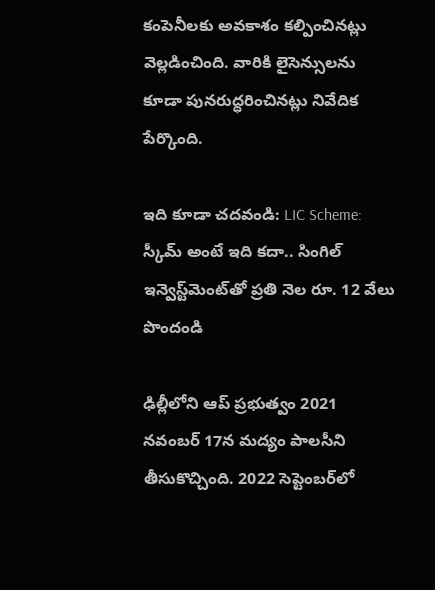కంపెనీలకు అవకాశం కల్పించినట్లు వెల్లడించింది. వారికి లైసెన్సులను కూడా పునరుద్ధరించినట్లు నివేదిక పేర్కొంది.

ఇది కూడా చదవండి: LIC Scheme: స్కీమ్ అంటే ఇది కదా.. సింగిల్ ఇన్వెస్ట్‌మెంట్‌తో ప్రతి నెల రూ. 12 వేలు పొందండి

ఢిల్లీలోని ఆప్ ప్రభుత్వం 2021 నవంబర్‌ 17న మద్యం పాలసీని తీసుకొచ్చింది. 2022 సెప్టెంబర్‌లో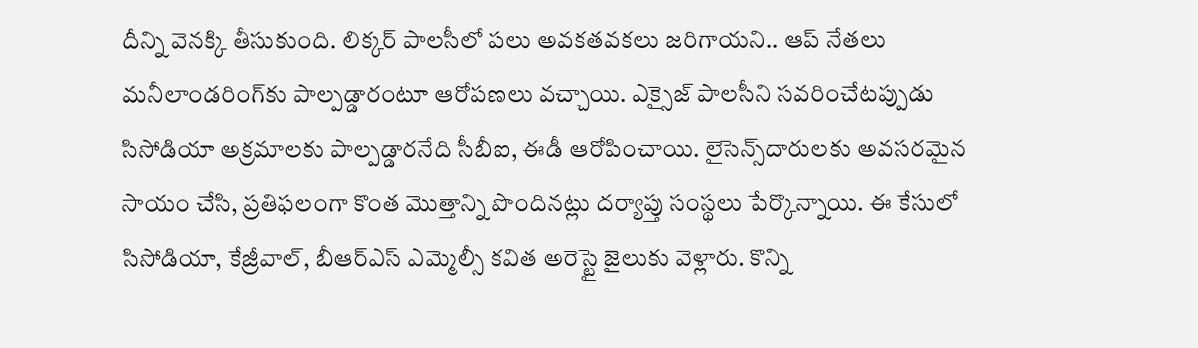దీన్ని వెనక్కి తీసుకుంది. లిక్కర్ పాలసీలో పలు అవకతవకలు జరిగాయని.. ఆప్‌ నేతలు మనీలాండరింగ్‌కు పాల్పడ్డారంటూ ఆరోపణలు వచ్చాయి. ఎక్సైజ్‌ పాలసీని సవరించేటప్పుడు సిసోడియా అక్రమాలకు పాల్పడ్డారనేది సీబీఐ, ఈడీ ఆరోపించాయి. లైసెన్స్‌దారులకు అవసరమైన సాయం చేసి, ప్రతిఫలంగా కొంత మొత్తాన్ని పొందినట్లు దర్యాప్తు సంస్థలు పేర్కొన్నాయి. ఈ కేసులో సిసోడియా, కేజ్రీవాల్, బీఆర్ఎస్ ఎమ్మెల్సీ కవిత అరెస్టై జైలుకు వెళ్లారు. కొన్ని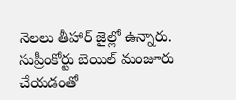నెలలు తీహార్ జైల్లో ఉన్నారు. సుప్రీంకోర్టు బెయిల్ మంజూరు చేయడంతో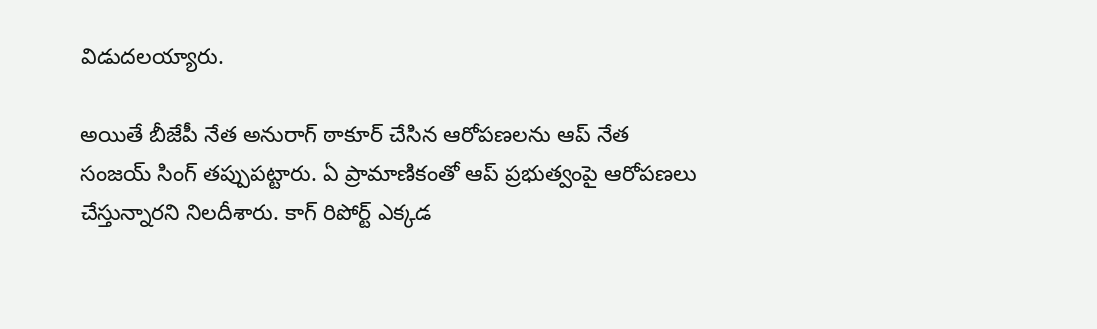విడుదలయ్యారు.

అయితే బీజేపీ నేత అనురాగ్ ఠాకూర్ చేసిన ఆరోపణలను ఆప్ నేత సంజయ్ సింగ్ తప్పుపట్టారు. ఏ ప్రామాణికంతో ఆప్‌ ప్రభుత్వంపై ఆరోపణలు చేస్తున్నారని నిలదీశారు. కాగ్ రిపోర్ట్ ఎక్కడ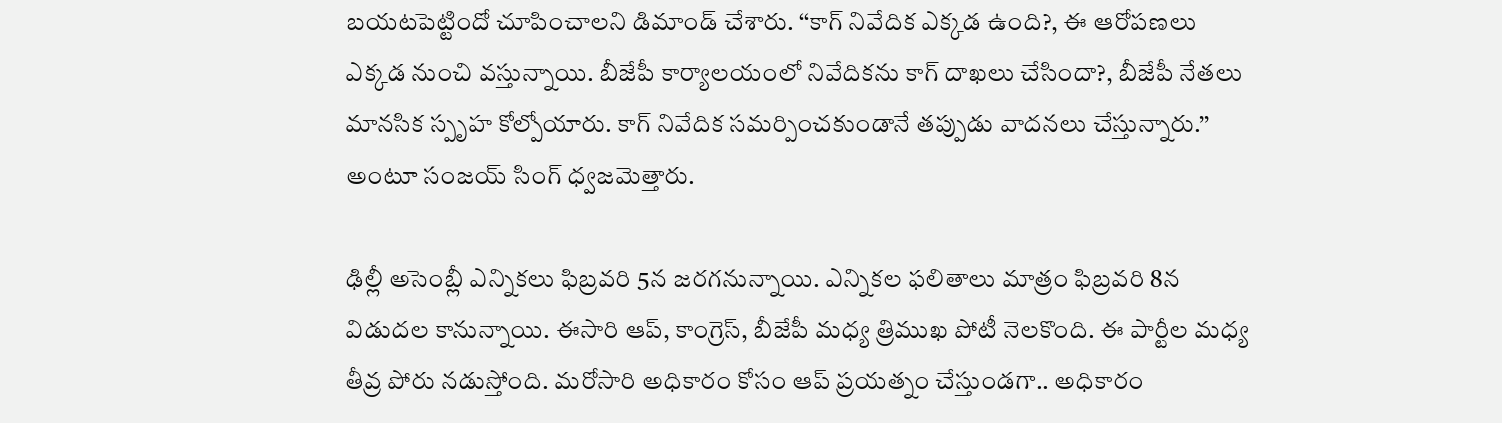బయటపెట్టిందో చూపించాలని డిమాండ్ చేశారు. ‘‘కాగ్ నివేదిక ఎక్కడ ఉంది?, ఈ ఆరోపణలు ఎక్కడ నుంచి వస్తున్నాయి. బీజేపీ కార్యాలయంలో నివేదికను కాగ్ దాఖలు చేసిందా?, బీజేపీ నేతలు మానసిక స్పృహ కోల్పోయారు. కాగ్ నివేదిక సమర్పించకుండానే తప్పుడు వాదనలు చేస్తున్నారు.’’ అంటూ సంజయ్ సింగ్ ధ్వజమెత్తారు.

ఢిల్లీ అసెంబ్లీ ఎన్నికలు ఫిబ్రవరి 5న జరగనున్నాయి. ఎన్నికల ఫలితాలు మాత్రం ఫిబ్రవరి 8న విడుదల కానున్నాయి. ఈసారి ఆప్, కాంగ్రెస్, బీజేపీ మధ్య త్రిముఖ పోటీ నెలకొంది. ఈ పార్టీల మధ్య తీవ్ర పోరు నడుస్తోంది. మరోసారి అధికారం కోసం ఆప్ ప్రయత్నం చేస్తుండగా.. అధికారం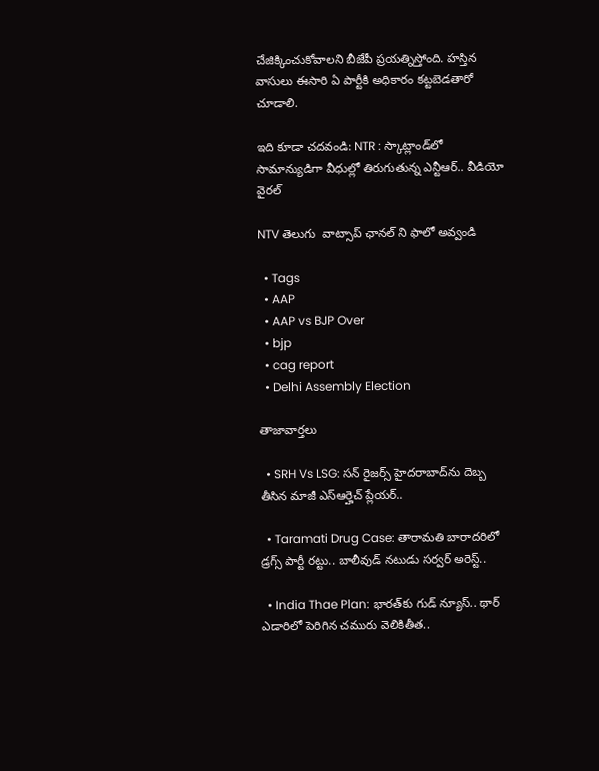చేజిక్కించుకోవాలని బీజేపీ ప్రయత్నిస్తోంది. హస్తిన వాసులు ఈసారి ఏ పార్టీకి అధికారం కట్టబెడతారో చూడాలి.

ఇది కూడా చదవండి: NTR : స్కాట్లాండ్‌లో సామాన్యుడిగా వీధుల్లో తిరుగుతున్న ఎన్టీఆర్.. వీడియో వైరల్

NTV తెలుగు  వాట్సాప్ ఛానల్ ని ఫాలో అవ్వండి

  • Tags
  • AAP
  • AAP vs BJP Over
  • bjp
  • cag report
  • Delhi Assembly Election

తాజావార్తలు

  • SRH Vs LSG: సన్ రైజర్స్ హైదరాబాద్‌ను దెబ్బ తీసిన మాజీ ఎస్ఆర్హెచ్ ప్లేయర్..

  • Taramati Drug Case: తారామతి బారాదరిలో డ్రగ్స్ పార్టీ రట్టు.. బాలీవుడ్ నటుడు సర్వర్ అరెస్ట్..

  • India Thae Plan: భారత్‌కు గుడ్ న్యూస్.. థార్ ఎడారిలో పెరిగిన చమురు వెలికితీత..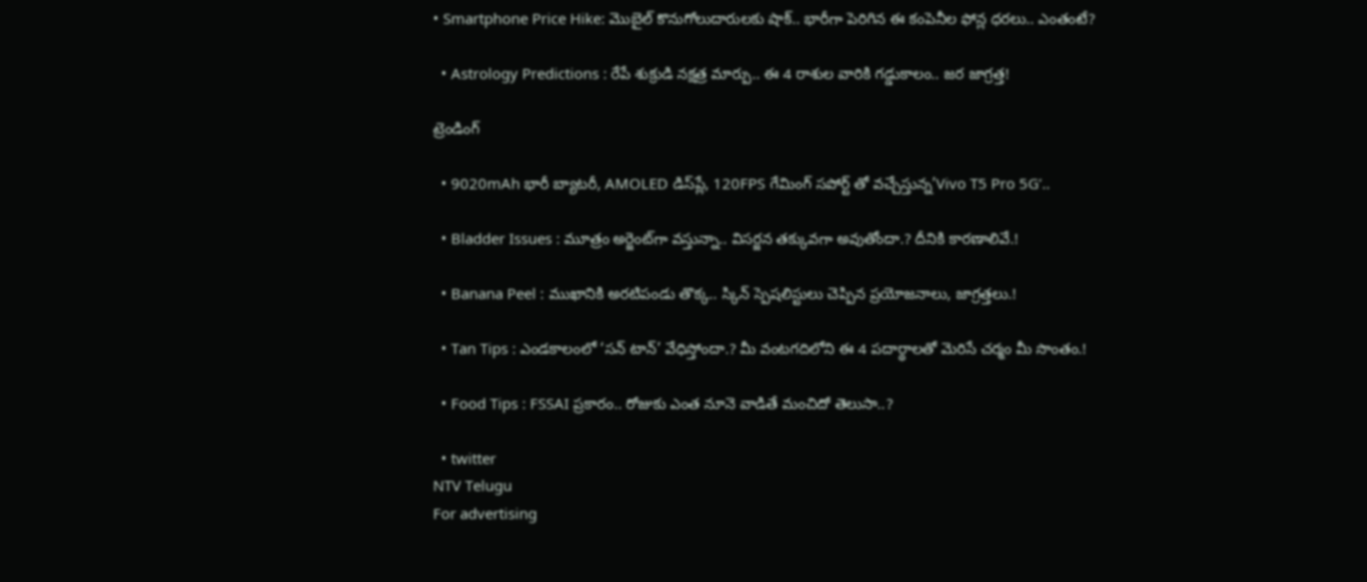• Smartphone Price Hike: మొబైల్ కొనుగోలుదారులకు షాక్.. భారీగా పెరిగిన ఈ కంపెనీల ఫోన్ల ధరలు.. ఎంతంటే?

  • Astrology Predictions : రేపే శుక్రుడి నక్షత్ర మార్పు.. ఈ 4 రాశుల వారికి గడ్డుకాలం.. జర జాగ్రత్త!

ట్రెండింగ్‌

  • 9020mAh భారీ బ్యాటరీ, AMOLED డిస్‌ప్లే, 120FPS గేమింగ్‌ సపోర్ట్ తో వచ్చేస్తున్న’Vivo T5 Pro 5G’..

  • Bladder Issues : మూత్రం అర్జెంట్‌గా వస్తున్నా.. విసర్జన తక్కువగా అవుతోందా.? దీనికి కారణాలివే.!

  • Banana Peel : ముఖానికి అరటిపండు తొక్క.. స్కిన్ స్పెషలిస్టులు చెప్పిన ప్రయోజనాలు, జాగ్రత్తలు.!

  • Tan Tips : ఎండకాలంలో ‘సన్ టాన్’ వేధిస్తోందా.? మీ వంటగదిలోని ఈ 4 పదార్థాలతో మెరిసే చర్మం మీ సొంతం.!

  • Food Tips : FSSAI ప్రకారం.. రోజుకు ఎంత నూనె వాడితే మంచిదో తెలుసా..?

  • twitter
NTV Telugu
For advertising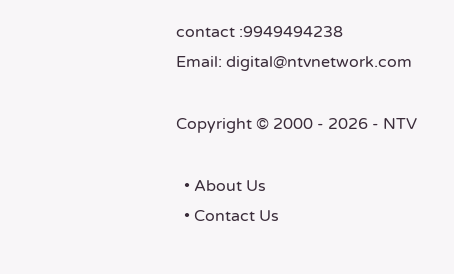contact :9949494238
Email: digital@ntvnetwork.com

Copyright © 2000 - 2026 - NTV

  • About Us
  • Contact Us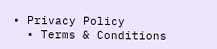• Privacy Policy
  • Terms & Conditions